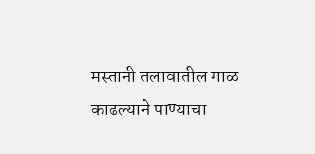मस्तानी तलावातील गाळ काढल्याने पाण्याचा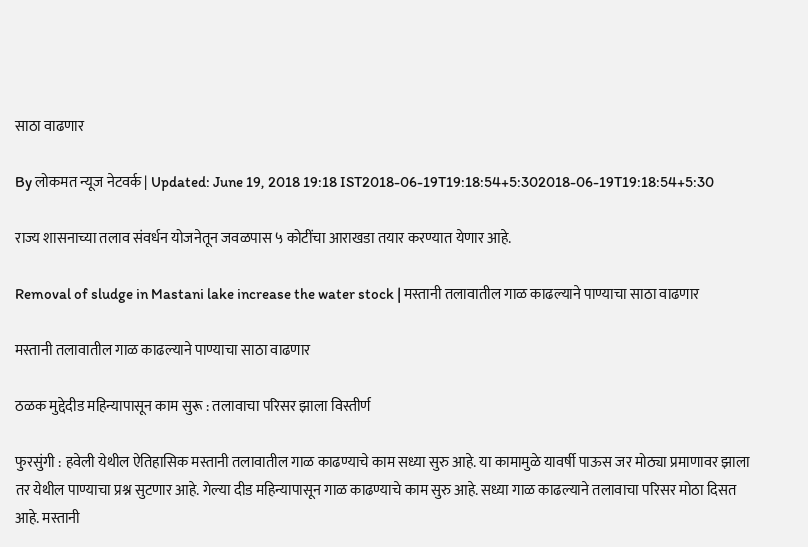साठा वाढणार

By लोकमत न्यूज नेटवर्क | Updated: June 19, 2018 19:18 IST2018-06-19T19:18:54+5:302018-06-19T19:18:54+5:30

राज्य शासनाच्या तलाव संवर्धन योजनेतून जवळपास ५ कोटींचा आराखडा तयार करण्यात येणार आहे.

Removal of sludge in Mastani lake increase the water stock | मस्तानी तलावातील गाळ काढल्याने पाण्याचा साठा वाढणार

मस्तानी तलावातील गाळ काढल्याने पाण्याचा साठा वाढणार

ठळक मुद्देदीड महिन्यापासून काम सुरू : तलावाचा परिसर झाला विस्तीर्ण

फुरसुंगी : हवेली येथील ऐतिहासिक मस्तानी तलावातील गाळ काढण्याचे काम सध्या सुरु आहे. या कामामुळे यावर्षी पाऊस जर मोठ्या प्रमाणावर झाला तर येथील पाण्याचा प्रश्न सुटणार आहे. गेल्या दीड महिन्यापासून गाळ काढण्याचे काम सुरु आहे. सध्या गाळ काढल्याने तलावाचा परिसर मोठा दिसत आहे. मस्तानी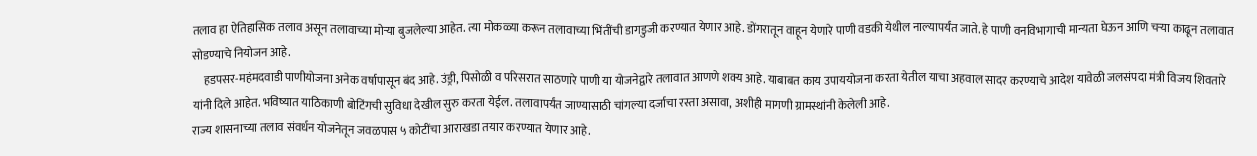तलाव हा ऐतिहासिक तलाव असून तलावाच्या मोऱ्या बुजलेल्या आहेत. त्या मोकळ्या करून तलावाच्या भिंतींची डागडुजी करण्यात येणार आहे. डोंगरातून वाहून येणारे पाणी वडकी येथील नाल्यापर्यंत जाते. हे पाणी वनविभागाची मान्यता घेऊन आणि चऱ्या काढून तलावात सोडण्याचे नियोजन आहे.
     हडपसर-महंमदवाडी पाणीयोजना अनेक वर्षापासून बंद आहे. उंड्री, पिसोळी व परिसरात साठणारे पाणी या योजनेद्वारे तलावात आणणे शक्य आहे. याबाबत काय उपाययोजना करता येतील याचा अहवाल सादर करण्याचे आदेश यावेळी जलसंपदा मंत्री विजय शिवतारे यांनी दिले आहेत. भविष्यात याठिकाणी बोटिंगची सुविधा देखील सुरु करता येईल. तलावापर्यंत जाण्यासाठी चांगल्या दर्जाचा रस्ता असावा, अशीही मागणी ग्रामस्थांनी केलेली आहे.
राज्य शासनाच्या तलाव संवर्धन योजनेतून जवळपास ५ कोटींचा आराखडा तयार करण्यात येणार आहे.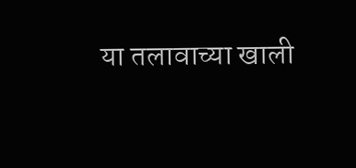या तलावाच्या खाली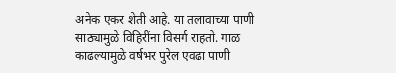अनेक एकर शेती आहे. या तलावाच्या पाणी साठ्यामुळे विहिरींना विसर्ग राहतो. गाळ काढल्यामुळे वर्षभर पुरेल एवढा पाणी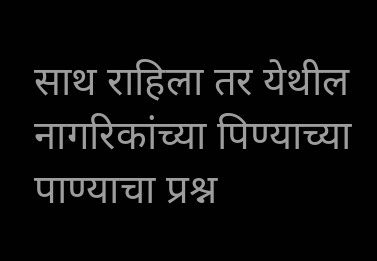साथ राहिला तर येथील नागरिकांच्या पिण्याच्या पाण्याचा प्रश्न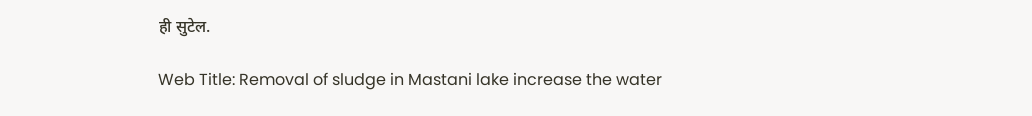ही सुटेल.

Web Title: Removal of sludge in Mastani lake increase the water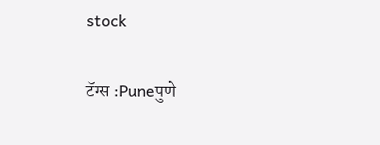stock

टॅग्स :Puneपुणे